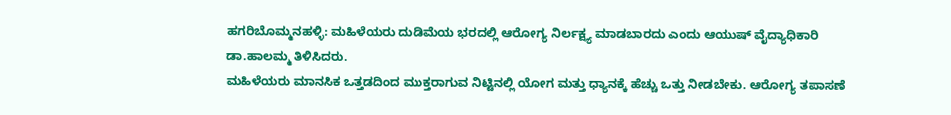ಹಗರಿಬೊಮ್ಮನಹಳ್ಳಿ: ಮಹಿಳೆಯರು ದುಡಿಮೆಯ ಭರದಲ್ಲಿ ಆರೋಗ್ಯ ನಿರ್ಲಕ್ಷ್ಯ ಮಾಡಬಾರದು ಎಂದು ಆಯುಷ್ ವೈದ್ಯಾಧಿಕಾರಿ ಡಾ.ಹಾಲಮ್ಮ ತಿಳಿಸಿದರು.
ಮಹಿಳೆಯರು ಮಾನಸಿಕ ಒತ್ತಡದಿಂದ ಮುಕ್ತರಾಗುವ ನಿಟ್ಟಿನಲ್ಲಿ ಯೋಗ ಮತ್ತು ಧ್ಯಾನಕ್ಕೆ ಹೆಚ್ಚು ಒತ್ತು ನೀಡಬೇಕು. ಆರೋಗ್ಯ ತಪಾಸಣೆ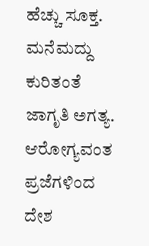ಹೆಚ್ಚು ಸೂಕ್ತ. ಮನೆಮದ್ದು ಕುರಿತಂತೆ ಜಾಗೃತಿ ಅಗತ್ಯ. ಆರೋಗ್ಯವಂತ ಪ್ರಜೆಗಳಿಂದ ದೇಶ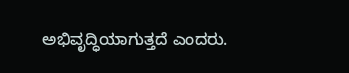ಅಭಿವೃದ್ಧಿಯಾಗುತ್ತದೆ ಎಂದರು.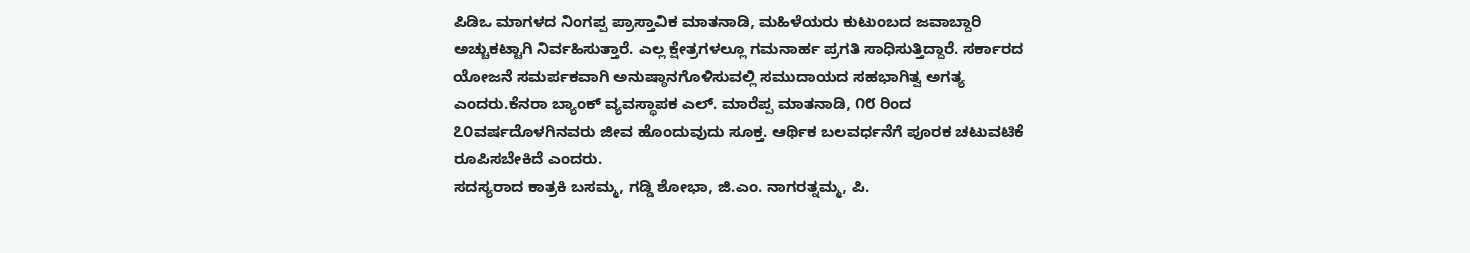ಪಿಡಿಒ ಮಾಗಳದ ನಿಂಗಪ್ಪ ಪ್ರಾಸ್ತಾವಿಕ ಮಾತನಾಡಿ, ಮಹಿಳೆಯರು ಕುಟುಂಬದ ಜವಾಬ್ದಾರಿ ಅಚ್ಚುಕಟ್ಟಾಗಿ ನಿರ್ವಹಿಸುತ್ತಾರೆ. ಎಲ್ಲ ಕ್ಷೇತ್ರಗಳಲ್ಲೂ ಗಮನಾರ್ಹ ಪ್ರಗತಿ ಸಾಧಿಸುತ್ತಿದ್ದಾರೆ. ಸರ್ಕಾರದ ಯೋಜನೆ ಸಮರ್ಪಕವಾಗಿ ಅನುಷ್ಠಾನಗೊಳಿಸುವಲ್ಲಿ ಸಮುದಾಯದ ಸಹಭಾಗಿತ್ವ ಅಗತ್ಯ ಎಂದರು.ಕೆನರಾ ಬ್ಯಾಂಕ್ ವ್ಯವಸ್ಥಾಪಕ ಎಲ್. ಮಾರೆಪ್ಪ ಮಾತನಾಡಿ, ೧೮ ರಿಂದ ೭೦ವರ್ಷದೊಳಗಿನವರು ಜೀವ ಹೊಂದುವುದು ಸೂಕ್ತ. ಆರ್ಥಿಕ ಬಲವರ್ಧನೆಗೆ ಪೂರಕ ಚಟುವಟಿಕೆ ರೂಪಿಸಬೇಕಿದೆ ಎಂದರು.
ಸದಸ್ಯರಾದ ಕಾತ್ರಕಿ ಬಸಮ್ಮ, ಗಡ್ಡಿ ಶೋಭಾ, ಜಿ.ಎಂ. ನಾಗರತ್ನಮ್ಮ, ಪಿ.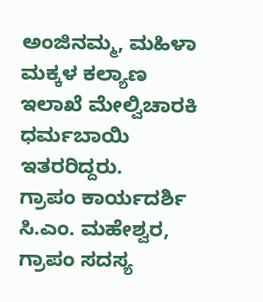ಅಂಜಿನಮ್ಮ, ಮಹಿಳಾ ಮಕ್ಕಳ ಕಲ್ಯಾಣ ಇಲಾಖೆ ಮೇಲ್ವಿಚಾರಕಿ ಧರ್ಮಬಾಯಿ ಇತರರಿದ್ದರು.
ಗ್ರಾಪಂ ಕಾರ್ಯದರ್ಶಿ ಸಿ.ಎಂ. ಮಹೇಶ್ವರ, ಗ್ರಾಪಂ ಸದಸ್ಯ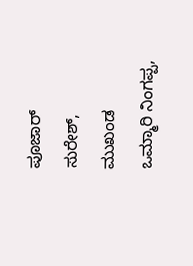ಪೂಜಾರ್ ಸುರೇಶ್, ಮುಖಂಡ ಒಮ್ಮಾರಿ ನಿಂಗಪ್ಪ,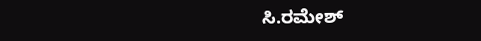ಸಿ.ರಮೇಶ್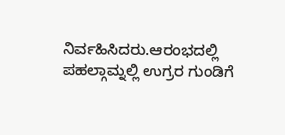ನಿರ್ವಹಿಸಿದರು.ಆರಂಭದಲ್ಲಿ ಪಹಲ್ಗಾಮ್ನಲ್ಲಿ ಉಗ್ರರ ಗುಂಡಿಗೆ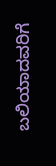ಬಲಿಯಾದವರಿಗೆ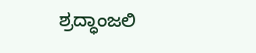ಶ್ರದ್ಧಾಂಜಲಿ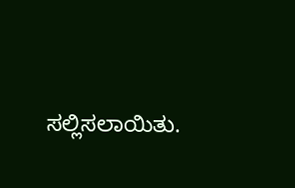ಸಲ್ಲಿಸಲಾಯಿತು.